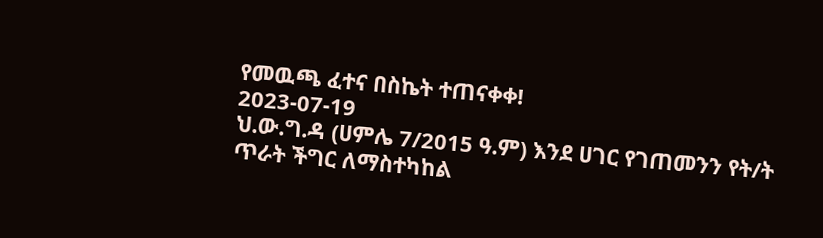የመዉጫ ፈተና በስኬት ተጠናቀቀ!
2023-07-19
ህ.ው.ግ.ዳ (ሀምሌ 7/2015 ዓ.ም) እንደ ሀገር የገጠመንን የት/ት ጥራት ችግር ለማስተካከል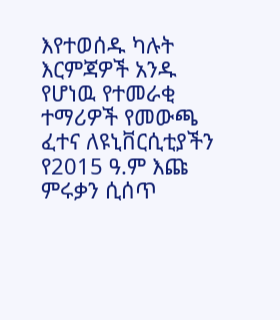እየተወሰዱ ካሉት እርምጃዎች አንዱ የሆነዉ የተመራቂ ተማሪዎች የመውጫ ፈተና ለዩኒቨርሲቲያችን የ2015 ዓ.ም እጩ ምሩቃን ሲሰጥ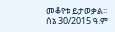መቆየቱ ይታወቃል፡፡ ሰኔ 30/2015 ዓ.ም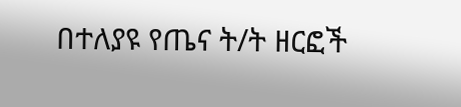በተለያዩ የጤና ት/ት ዘርፎች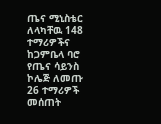ጤና ሚኒስቴር ለላካቸዉ 148 ተማሪዎችና ከጋምቤላ ባሮ የጤና ሳይንስ ኮሌጅ ለመጡ 26 ተማሪዎች መሰጠት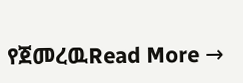የጀመረዉRead More →